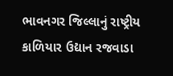ભાવનગર જિલ્લાનું રાષ્ટ્રીય કાળિયાર ઉદ્યાન રજવાડા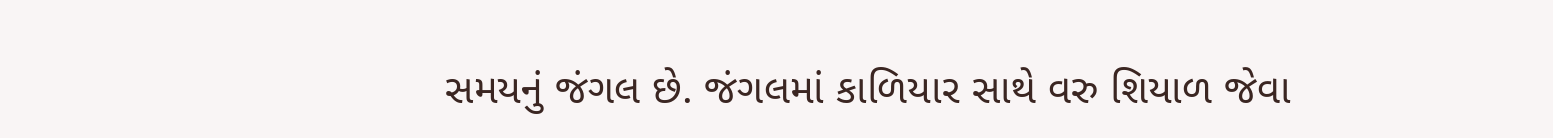સમયનું જંગલ છે. જંગલમાં કાળિયાર સાથે વરુ શિયાળ જેવા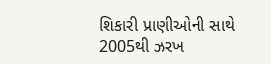શિકારી પ્રાણીઓની સાથે 2005થી ઝરખ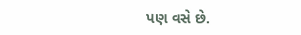પણ વસે છે.